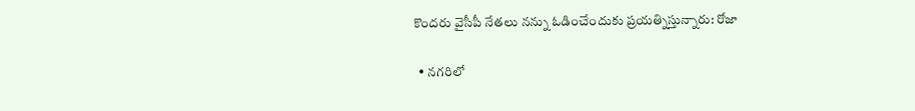కొందరు వైసీపీ నేతలు నన్ను ఓడించేందుకు ప్రయత్నిస్తున్నారు: రోజా

  • నగరిలో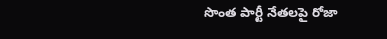సొంత పార్టీ నేతలపై రోజా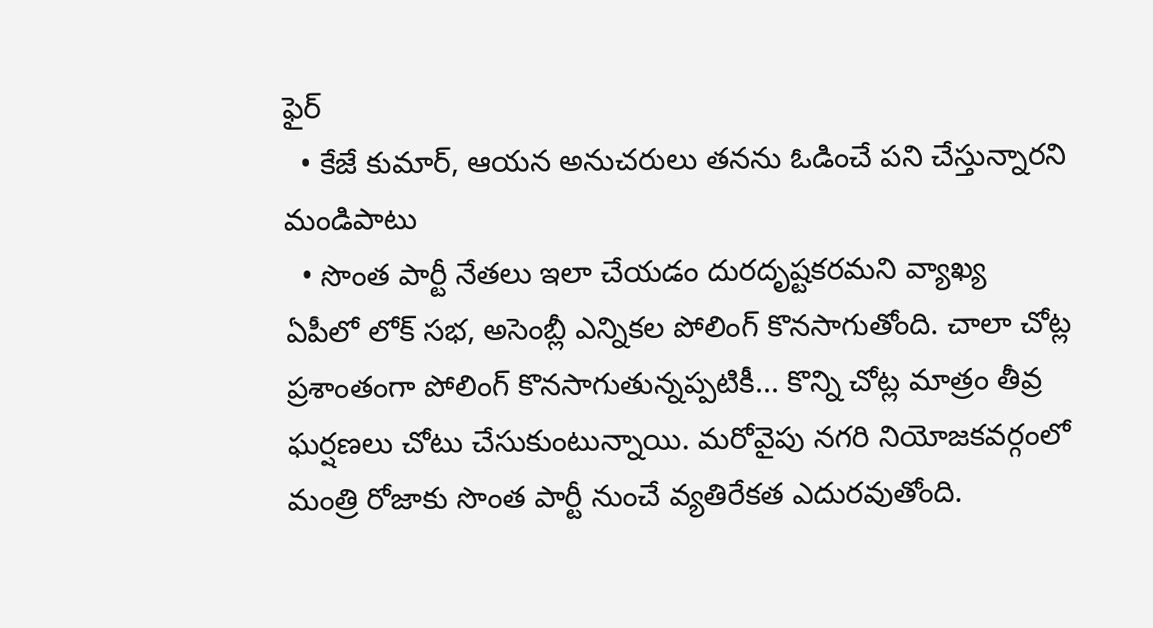ఫైర్
  • కేజే కుమార్, ఆయన అనుచరులు తనను ఓడించే పని చేస్తున్నారని మండిపాటు
  • సొంత పార్టీ నేతలు ఇలా చేయడం దురదృష్టకరమని వ్యాఖ్య
ఏపీలో లోక్ సభ, అసెంబ్లీ ఎన్నికల పోలింగ్ కొనసాగుతోంది. చాలా చోట్ల ప్రశాంతంగా పోలింగ్ కొనసాగుతున్నప్పటికీ... కొన్ని చోట్ల మాత్రం తీవ్ర ఘర్షణలు చోటు చేసుకుంటున్నాయి. మరోవైపు నగరి నియోజకవర్గంలో మంత్రి రోజాకు సొంత పార్టీ నుంచే వ్యతిరేకత ఎదురవుతోంది.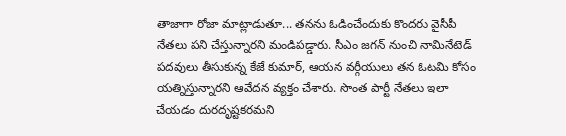తాజాగా రోజా మాట్లాడుతూ... తనను ఓడించేందుకు కొందరు వైసీపీ నేతలు పని చేస్తున్నారని మండిపడ్డారు. సీఎం జగన్ నుంచి నామినేటెడ్ పదవులు తీసుకున్న కేజే కుమార్, ఆయన వర్గీయులు తన ఓటమి కోసం యత్నిస్తున్నారని ఆవేదన వ్యక్తం చేశారు. సొంత పార్టీ నేతలు ఇలా చేయడం దురదృష్టకరమని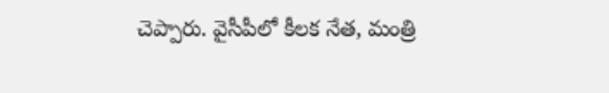చెప్పారు. వైసీపీలో కీలక నేత, మంత్రి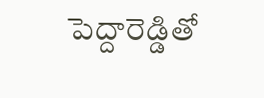పెద్దారెడ్డితో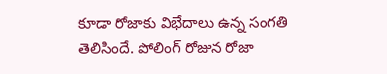కూడా రోజాకు విభేదాలు ఉన్న సంగతి తెలిసిందే. పోలింగ్ రోజున రోజా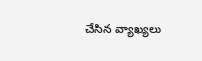చేసిన వ్యాఖ్యలు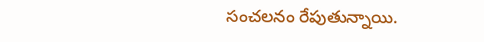సంచలనం రేపుతున్నాయి.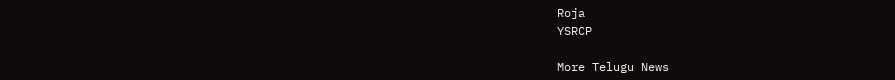Roja
YSRCP

More Telugu News